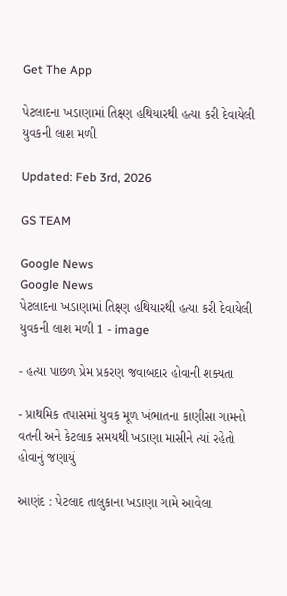Get The App

પેટલાદના ખડાણામાં તિક્ષ્ણ હથિયારથી હત્યા કરી દેવાયેલી યુવકની લાશ મળી

Updated: Feb 3rd, 2026

GS TEAM

Google News
Google News
પેટલાદના ખડાણામાં તિક્ષ્ણ હથિયારથી હત્યા કરી દેવાયેલી યુવકની લાશ મળી 1 - image

- હત્યા પાછળ પ્રેમ પ્રકરણ જવાબદાર હોવાની શક્યતા

- પ્રાથમિક તપાસમાં યુવક મૂળ ખંભાતના કાણીસા ગામનો વતની અને કેટલાક સમયથી ખડાણા માસીને ત્યાં રહેતો હોવાનું જણાયું

આણંદ : પેટલાદ તાલુકાના ખડાણા ગામે આવેલા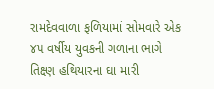રામદેવવાળા ફળિયામાં સોમવારે એક ૪૫ વર્ષીય યુવકની ગળાના ભાગે તિક્ષ્ણ હથિયારના ઘા મારી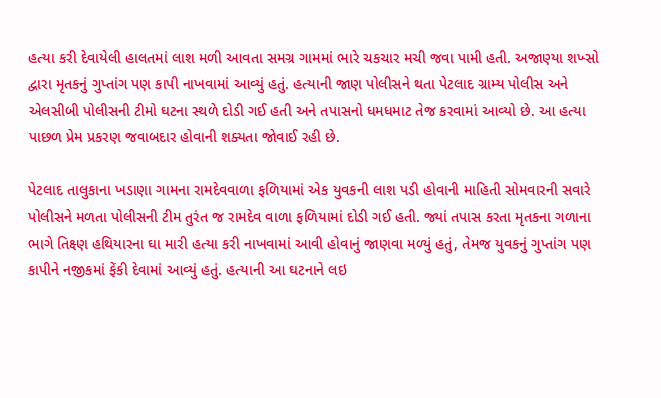હત્યા કરી દેવાયેલી હાલતમાં લાશ મળી આવતા સમગ્ર ગામમાં ભારે ચકચાર મચી જવા પામી હતી. અજાણ્યા શખ્સો દ્વારા મૃતકનું ગુપ્તાંગ પણ કાપી નાખવામાં આવ્યું હતું. હત્યાની જાણ પોલીસને થતા પેટલાદ ગ્રામ્ય પોલીસ અને એલસીબી પોલીસની ટીમો ઘટના સ્થળે દોડી ગઈ હતી અને તપાસનો ધમધમાટ તેજ કરવામાં આવ્યો છે. આ હત્યા પાછળ પ્રેમ પ્રકરણ જવાબદાર હોવાની શક્યતા જોવાઈ રહી છે.

પેટલાદ તાલુકાના ખડાણા ગામના રામદેવવાળા ફળિયામાં એક યુવકની લાશ પડી હોવાની માહિતી સોમવારની સવારે પોલીસને મળતા પોલીસની ટીમ તુરંત જ રામદેવ વાળા ફળિયામાં દોડી ગઈ હતી. જ્યાં તપાસ કરતા મૃતકના ગળાના ભાગે તિક્ષ્ણ હથિયારના ઘા મારી હત્યા કરી નાખવામાં આવી હોવાનું જાણવા મળ્યું હતું, તેમજ યુવકનું ગુપ્તાંગ પણ કાપીને નજીકમાં ફેંકી દેવામાં આવ્યું હતું. હત્યાની આ ઘટનાને લઇ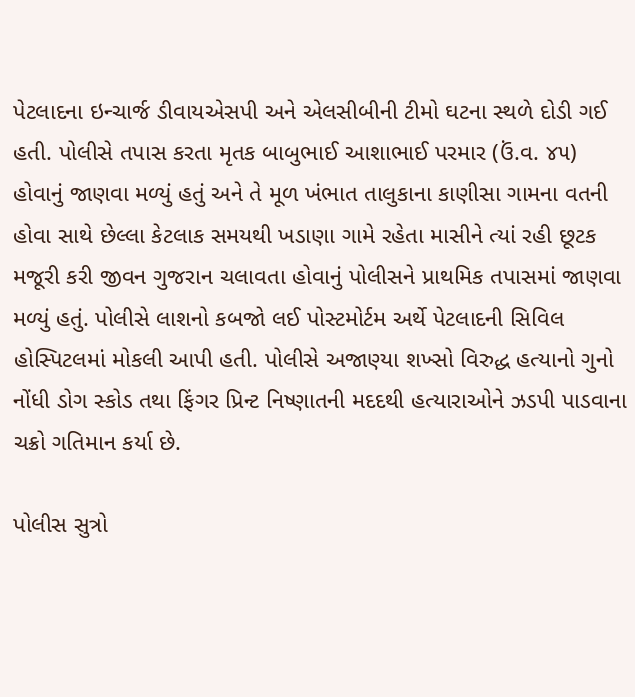પેટલાદના ઇન્ચાર્જ ડીવાયએસપી અને એલસીબીની ટીમો ઘટના સ્થળે દોડી ગઈ હતી. પોલીસે તપાસ કરતા મૃતક બાબુભાઈ આશાભાઈ પરમાર (ઉં.વ. ૪૫) હોવાનું જાણવા મળ્યું હતું અને તે મૂળ ખંભાત તાલુકાના કાણીસા ગામના વતની હોવા સાથે છેલ્લા કેટલાક સમયથી ખડાણા ગામે રહેતા માસીને ત્યાં રહી છૂટક મજૂરી કરી જીવન ગુજરાન ચલાવતા હોવાનું પોલીસને પ્રાથમિક તપાસમાં જાણવા મળ્યું હતું. પોલીસે લાશનો કબજો લઈ પોસ્ટમોર્ટમ અર્થે પેટલાદની સિવિલ હોસ્પિટલમાં મોકલી આપી હતી. પોલીસે અજાણ્યા શખ્સો વિરુદ્ધ હત્યાનો ગુનો નોંધી ડોગ સ્કોડ તથા ફિંગર પ્રિન્ટ નિષ્ણાતની મદદથી હત્યારાઓને ઝડપી પાડવાના ચક્રો ગતિમાન કર્યા છે.

પોલીસ સુત્રો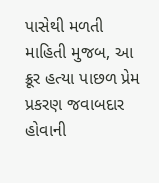પાસેથી મળતી માહિતી મુજબ, આ ક્રૂર હત્યા પાછળ પ્રેમ પ્રકરણ જવાબદાર હોવાની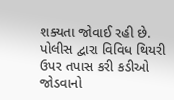શક્યતા જોવાઈ રહી છે. પોલીસ દ્વારા વિવિધ થિયરી ઉપર તપાસ કરી કડીઓ જોડવાનો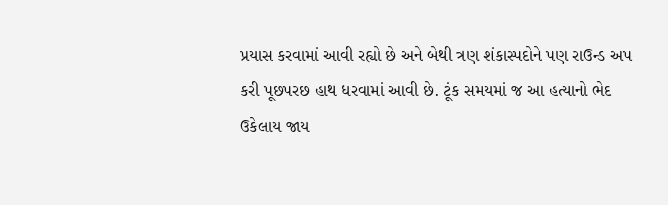પ્રયાસ કરવામાં આવી રહ્યો છે અને બેથી ત્રણ શંકાસ્પદોને પણ રાઉન્ડ અપ કરી પૂછપરછ હાથ ધરવામાં આવી છે. ટૂંક સમયમાં જ આ હત્યાનો ભેદ ઉકેલાય જાય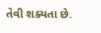તેવી શક્યતા છે.